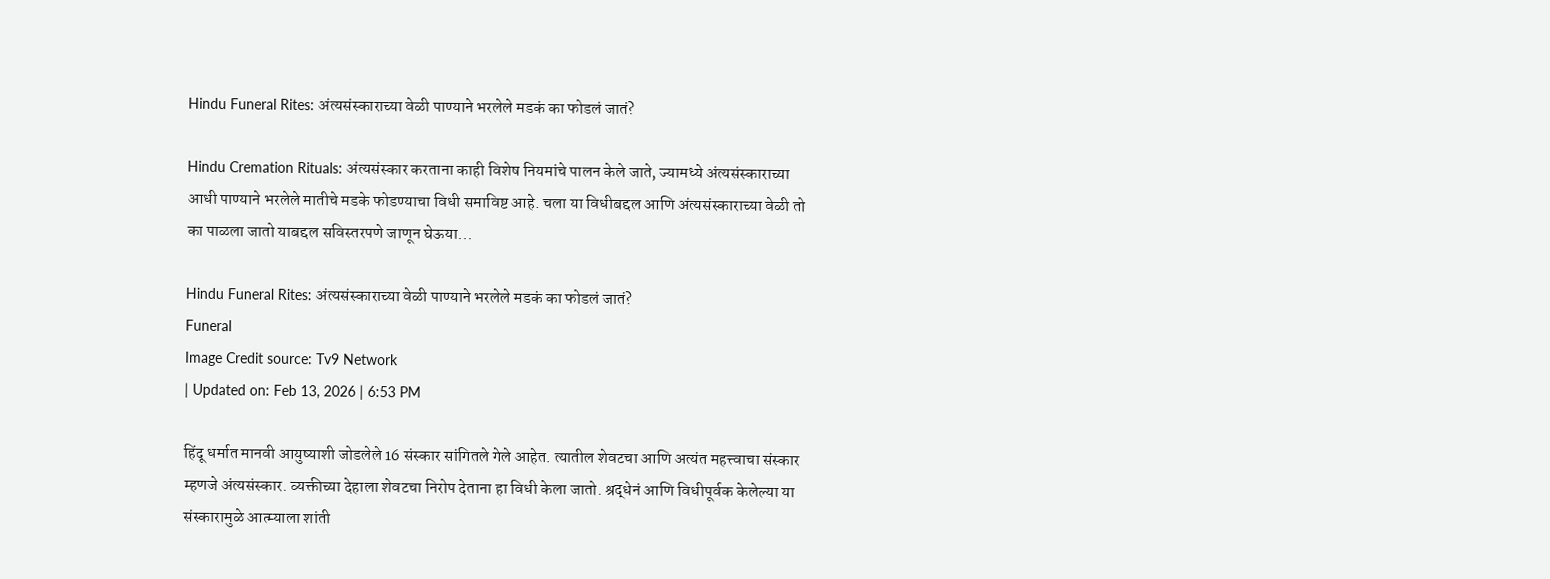Hindu Funeral Rites: अंत्यसंस्काराच्या वेळी पाण्याने भरलेले मडकं का फोडलं जातं?

Hindu Cremation Rituals: अंत्यसंस्कार करताना काही विशेष नियमांचे पालन केले जाते, ज्यामध्ये अंत्यसंस्काराच्या आधी पाण्याने भरलेले मातीचे मडके फोडण्याचा विधी समाविष्ट आहे. चला या विधीबद्दल आणि अंत्यसंस्काराच्या वेळी तो का पाळला जातो याबद्दल सविस्तरपणे जाणून घेऊया...

Hindu Funeral Rites: अंत्यसंस्काराच्या वेळी पाण्याने भरलेले मडकं का फोडलं जातं?
Funeral
Image Credit source: Tv9 Network
| Updated on: Feb 13, 2026 | 6:53 PM

हिंदू धर्मात मानवी आयुष्याशी जोडलेले 16 संस्कार सांगितले गेले आहेत. त्यातील शेवटचा आणि अत्यंत महत्त्वाचा संस्कार म्हणजे अंत्यसंस्कार. व्यक्तीच्या देहाला शेवटचा निरोप देताना हा विधी केला जातो. श्रद्धेनं आणि विधीपूर्वक केलेल्या या संस्कारामुळे आत्म्याला शांती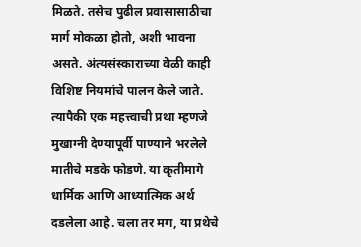मिळते. तसेच पुढील प्रवासासाठीचा मार्ग मोकळा होतो, अशी भावना असते. अंत्यसंस्काराच्या वेळी काही विशिष्ट नियमांचे पालन केले जाते. त्यापैकी एक महत्त्वाची प्रथा म्हणजे मुखाग्नी देण्यापूर्वी पाण्याने भरलेले मातीचे मडके फोडणे. या कृतीमागे धार्मिक आणि आध्यात्मिक अर्थ दडलेला आहे. चला तर मग, या प्रथेचे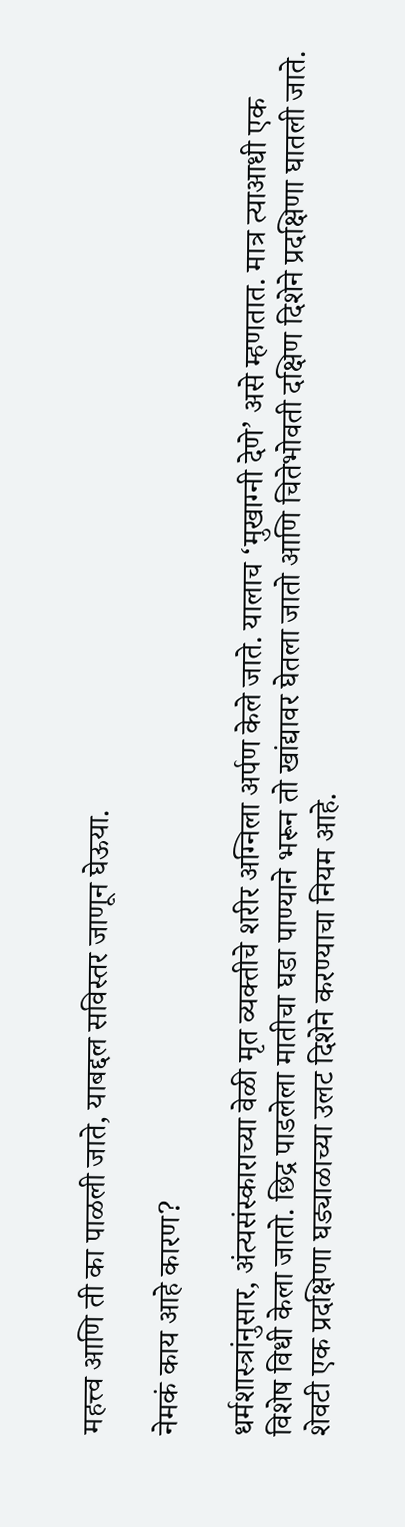महत्त्व आणि ती का पाळली जाते, याबद्दल सविस्तर जाणून घेऊया.

नेमकं काय आहे कारण?

धर्मशास्त्रांनुसार, अंत्यसंस्काराच्या वेळी मृत व्यक्तीचे शरीर अग्निला अर्पण केले जाते. यालाच ‘मुखाग्नी देणे’ असे म्हणतात. मात्र त्याआधी एक विशेष विधी केला जातो. छिद्र पाडलेला मातीचा घडा पाण्याने भरून तो खांद्यावर घेतला जातो आणि चितेभोवती दक्षिण दिशेने प्रदक्षिणा घातली जाते. शेवटी एक प्रदक्षिणा घड्याळाच्या उलट दिशेने करण्याचा नियम आहे.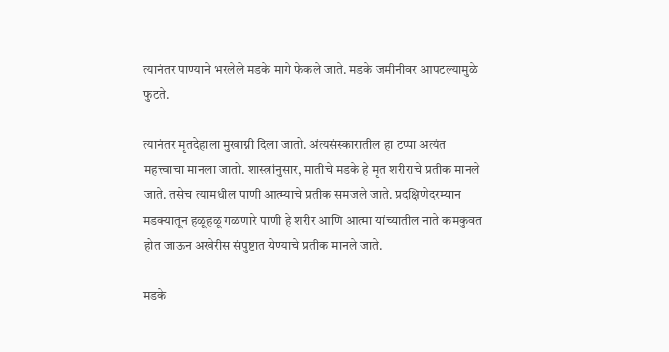त्यानंतर पाण्याने भरलेले मडके मागे फेकले जाते. मडके जमीनीवर आपटल्यामुळे फुटते.

त्यानंतर मृतदेहाला मुखाग्नी दिला जातो. अंत्यसंस्कारातील हा टप्पा अत्यंत महत्त्वाचा मानला जातो. शास्त्रांनुसार, मातीचे मडके हे मृत शरीराचे प्रतीक मानले जाते. तसेच त्यामधील पाणी आत्म्याचे प्रतीक समजले जाते. प्रदक्षिणेदरम्यान मडक्यातून हळूहळू गळणारे पाणी हे शरीर आणि आत्मा यांच्यातील नाते कमकुवत होत जाऊन अखेरीस संपुष्टात येण्याचे प्रतीक मानले जाते.

मडके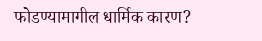फोडण्यामागील धार्मिक कारण?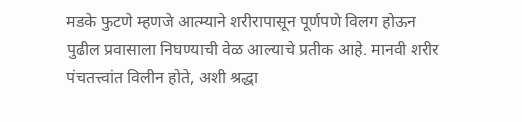मडके फुटणे म्हणजे आत्म्याने शरीरापासून पूर्णपणे विलग होऊन पुढील प्रवासाला निघण्याची वेळ आल्याचे प्रतीक आहे. मानवी शरीर पंचतत्त्वांत विलीन होते, अशी श्रद्धा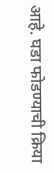आहे. घडा फोडण्याची क्रिया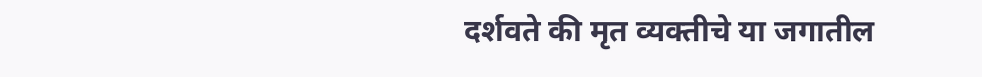दर्शवते की मृत व्यक्तीचे या जगातील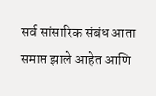सर्व सांसारिक संबंध आता समाप्त झाले आहेत आणि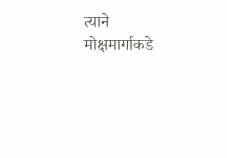त्याने मोक्षमार्गाकडे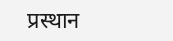प्रस्थान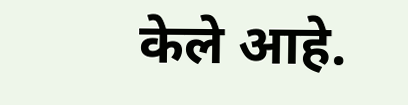केले आहे.